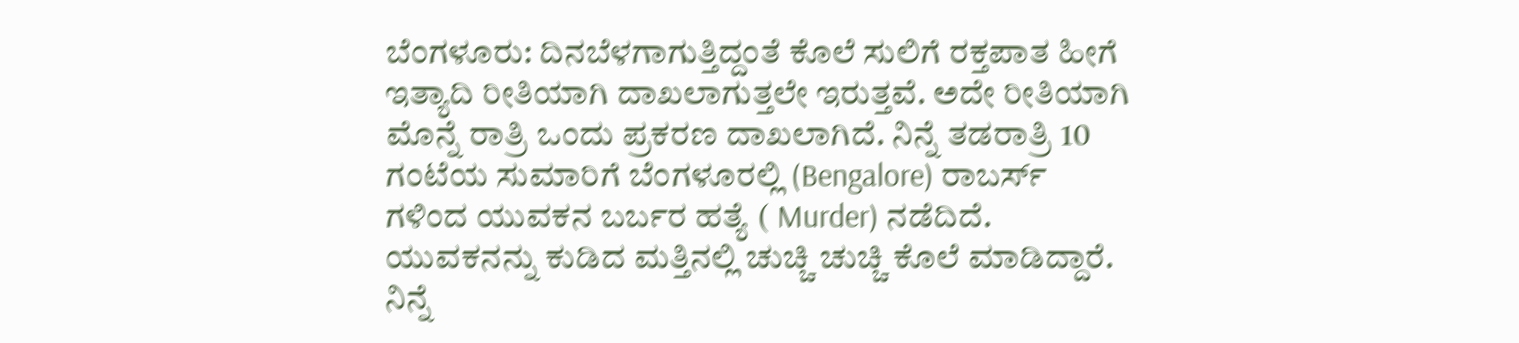ಬೆಂಗಳೂರು: ದಿನಬೆಳಗಾಗುತ್ತಿದ್ದಂತೆ ಕೊಲೆ ಸುಲಿಗೆ ರಕ್ತಪಾತ ಹೀಗೆ ಇತ್ಯಾದಿ ರೀತಿಯಾಗಿ ದಾಖಲಾಗುತ್ತಲೇ ಇರುತ್ತವೆ. ಅದೇ ರೀತಿಯಾಗಿ ಮೊನ್ನೆ ರಾತ್ರಿ ಒಂದು ಪ್ರಕರಣ ದಾಖಲಾಗಿದೆ. ನಿನ್ನೆ ತಡರಾತ್ರಿ 10 ಗಂಟೆಯ ಸುಮಾರಿಗೆ ಬೆಂಗಳೂರಲ್ಲಿ (Bengalore) ರಾಬರ್ಸ್ ಗಳಿಂದ ಯುವಕನ ಬರ್ಬರ ಹತ್ಯೆ ( Murder) ನಡೆದಿದೆ. ಯುವಕನನ್ನು ಕುಡಿದ ಮತ್ತಿನಲ್ಲಿ ಚುಚ್ಚಿ ಚುಚ್ಚಿ ಕೊಲೆ ಮಾಡಿದ್ದಾರೆ.
ನಿನ್ನೆ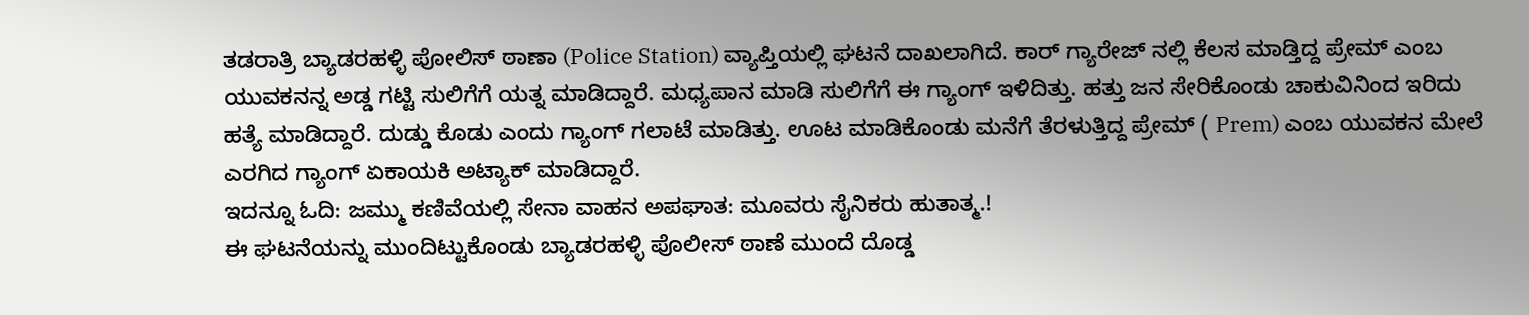ತಡರಾತ್ರಿ ಬ್ಯಾಡರಹಳ್ಳಿ ಪೋಲಿಸ್ ಠಾಣಾ (Police Station) ವ್ಯಾಪ್ತಿಯಲ್ಲಿ ಘಟನೆ ದಾಖಲಾಗಿದೆ. ಕಾರ್ ಗ್ಯಾರೇಜ್ ನಲ್ಲಿ ಕೆಲಸ ಮಾಡ್ತಿದ್ದ ಪ್ರೇಮ್ ಎಂಬ ಯುವಕನನ್ನ ಅಡ್ಡ ಗಟ್ಟಿ ಸುಲಿಗೆಗೆ ಯತ್ನ ಮಾಡಿದ್ದಾರೆ. ಮಧ್ಯಪಾನ ಮಾಡಿ ಸುಲಿಗೆಗೆ ಈ ಗ್ಯಾಂಗ್ ಇಳಿದಿತ್ತು. ಹತ್ತು ಜನ ಸೇರಿಕೊಂಡು ಚಾಕುವಿನಿಂದ ಇರಿದು ಹತ್ಯೆ ಮಾಡಿದ್ದಾರೆ. ದುಡ್ಡು ಕೊಡು ಎಂದು ಗ್ಯಾಂಗ್ ಗಲಾಟೆ ಮಾಡಿತ್ತು. ಊಟ ಮಾಡಿಕೊಂಡು ಮನೆಗೆ ತೆರಳುತ್ತಿದ್ದ ಪ್ರೇಮ್ ( Prem) ಎಂಬ ಯುವಕನ ಮೇಲೆ ಎರಗಿದ ಗ್ಯಾಂಗ್ ಏಕಾಯಕಿ ಅಟ್ಯಾಕ್ ಮಾಡಿದ್ದಾರೆ.
ಇದನ್ನೂ ಓದಿ: ಜಮ್ಮು ಕಣಿವೆಯಲ್ಲಿ ಸೇನಾ ವಾಹನ ಅಪಘಾತ: ಮೂವರು ಸೈನಿಕರು ಹುತಾತ್ಮ.!
ಈ ಘಟನೆಯನ್ನು ಮುಂದಿಟ್ಟುಕೊಂಡು ಬ್ಯಾಡರಹಳ್ಳಿ ಪೊಲೀಸ್ ಠಾಣೆ ಮುಂದೆ ದೊಡ್ಡ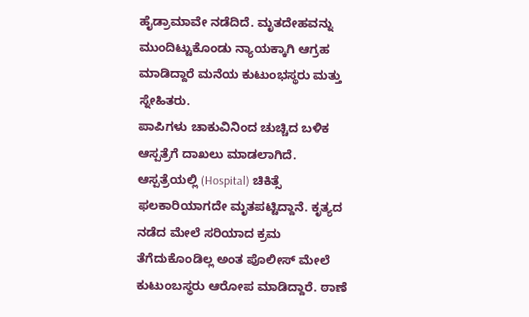ಹೈಡ್ರಾಮಾವೇ ನಡೆದಿದೆ. ಮೃತದೇಹವನ್ನು ಮುಂದಿಟ್ಟುಕೊಂಡು ನ್ಯಾಯಕ್ಕಾಗಿ ಆಗ್ರಹ ಮಾಡಿದ್ದಾರೆ ಮನೆಯ ಕುಟುಂಭಸ್ಥರು ಮತ್ತು ಸ್ನೇಹಿತರು.
ಪಾಪಿಗಳು ಚಾಕುವಿನಿಂದ ಚುಚ್ಚಿದ ಬಳಿಕ ಆಸ್ಪತ್ರೆಗೆ ದಾಖಲು ಮಾಡಲಾಗಿದೆ. ಆಸ್ಪತ್ರೆಯಲ್ಲಿ (Hospital) ಚಿಕಿತ್ಸೆ ಫಲಕಾರಿಯಾಗದೇ ಮೃತಪಟ್ಟಿದ್ದಾನೆ. ಕೃತ್ಯದ ನಡೆದ ಮೇಲೆ ಸರಿಯಾದ ಕ್ರಮ ತೆಗೆದುಕೊಂಡಿಲ್ಲ ಅಂತ ಪೊಲೀಸ್ ಮೇಲೆ ಕುಟುಂಬಸ್ಥರು ಆರೋಪ ಮಾಡಿದ್ದಾರೆ. ಠಾಣೆ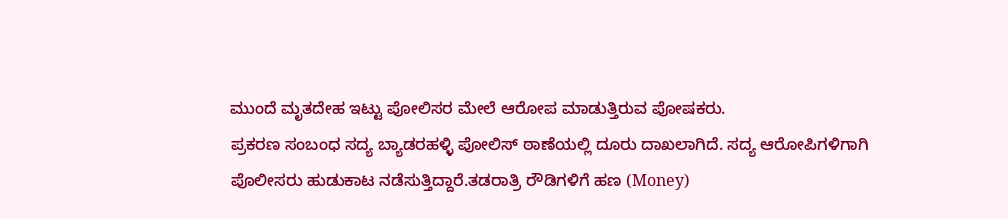ಮುಂದೆ ಮೃತದೇಹ ಇಟ್ಟು ಪೋಲಿಸರ ಮೇಲೆ ಆರೋಪ ಮಾಡುತ್ತಿರುವ ಪೋಷಕರು.
ಪ್ರಕರಣ ಸಂಬಂಧ ಸದ್ಯ ಬ್ಯಾಡರಹಳ್ಳಿ ಪೋಲಿಸ್ ಠಾಣೆಯಲ್ಲಿ ದೂರು ದಾಖಲಾಗಿದೆ. ಸದ್ಯ ಆರೋಪಿಗಳಿಗಾಗಿ ಪೊಲೀಸರು ಹುಡುಕಾಟ ನಡೆಸುತ್ತಿದ್ದಾರೆ.ತಡರಾತ್ರಿ ರೌಡಿಗಳಿಗೆ ಹಣ (Money)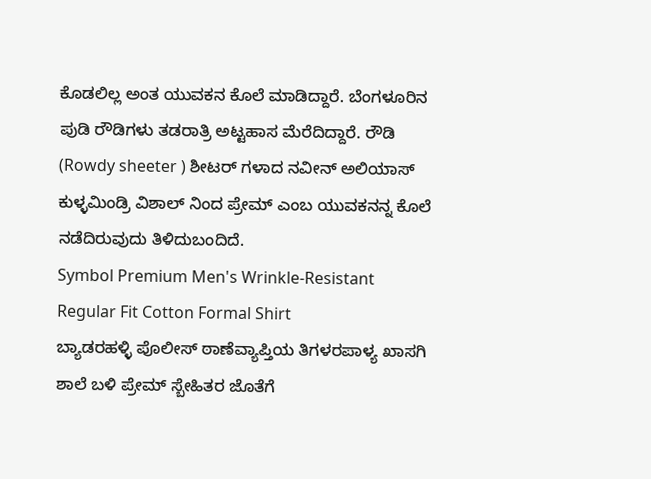ಕೊಡಲಿಲ್ಲ ಅಂತ ಯುವಕನ ಕೊಲೆ ಮಾಡಿದ್ದಾರೆ. ಬೆಂಗಳೂರಿನ ಪುಡಿ ರೌಡಿಗಳು ತಡರಾತ್ರಿ ಅಟ್ಟಹಾಸ ಮೆರೆದಿದ್ದಾರೆ. ರೌಡಿ (Rowdy sheeter ) ಶೀಟರ್ ಗಳಾದ ನವೀನ್ ಅಲಿಯಾಸ್ ಕುಳ್ಳಮಿಂಡ್ರಿ ವಿಶಾಲ್ ನಿಂದ ಪ್ರೇಮ್ ಎಂಬ ಯುವಕನನ್ನ ಕೊಲೆ ನಡೆದಿರುವುದು ತಿಳಿದುಬಂದಿದೆ.
Symbol Premium Men's Wrinkle-Resistant Regular Fit Cotton Formal Shirt
ಬ್ಯಾಡರಹಳ್ಳಿ ಪೊಲೀಸ್ ಠಾಣೆವ್ಯಾಪ್ತಿಯ ತಿಗಳರಪಾಳ್ಯ ಖಾಸಗಿ ಶಾಲೆ ಬಳಿ ಪ್ರೇಮ್ ಸ್ಬೇಹಿತರ ಜೊತೆಗೆ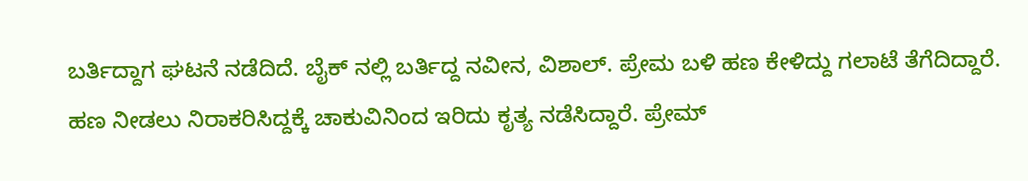ಬರ್ತಿದ್ದಾಗ ಘಟನೆ ನಡೆದಿದೆ. ಬೈಕ್ ನಲ್ಲಿ ಬರ್ತಿದ್ದ ನವೀನ, ವಿಶಾಲ್. ಪ್ರೇಮ ಬಳಿ ಹಣ ಕೇಳಿದ್ದು ಗಲಾಟೆ ತೆಗೆದಿದ್ದಾರೆ. ಹಣ ನೀಡಲು ನಿರಾಕರಿಸಿದ್ದಕ್ಕೆ ಚಾಕುವಿನಿಂದ ಇರಿದು ಕೃತ್ಯ ನಡೆಸಿದ್ದಾರೆ. ಪ್ರೇಮ್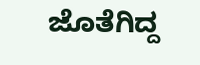ಜೊತೆಗಿದ್ದ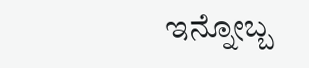ಇನ್ನೋಬ್ಬ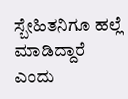ಸ್ಬೇಹಿತನಿಗೂ ಹಲ್ಲೆ ಮಾಡಿದ್ದಾರೆ ಎಂದು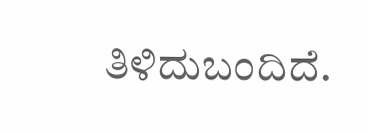ತಿಳಿದುಬಂದಿದೆ.